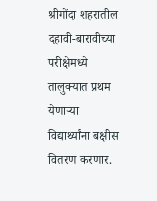श्रीगोंदा शहरातील दहावी-बारावीच्या परीक्षेमध्ये तालुक्यात प्रथम येणाऱ्या विद्यार्थ्यांना बक्षीस वितरण करणार.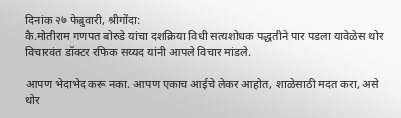दिनांक २७ फेब्रुवारी, श्रीगोंदा:
कै.मोतीराम गणपत बोरुडे यांचा दशक्रिया विधी सत्यशोधक पद्धतीने पार पडला यावेळेस थोर विचारवंत डॉक्टर रफिक सय्यद यांनी आपले विचार मांडले.

आपण भेदाभेद करू नका. आपण एकाच आईचे लेकर आहोत, शाळेसाठी मदत करा, असे थोर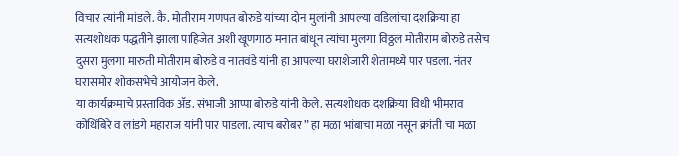विचार त्यांनी मांडले. कै. मोतीराम गणपत बोरुडे यांच्या दोन मुलांनी आपल्या वडिलांचा दशक्रिया हा सत्यशोधक पद्धतीने झाला पाहिजेत अशी खूणगाठ मनात बांधून त्यांचा मुलगा विठ्ठल मोतीराम बोरुडे तसेच दुसरा मुलगा मारुती मोतीराम बोरुडे व नातवंडे यांनी हा आपल्या घराशेजारी शेतामध्ये पार पडला. नंतर घरासमोर शोकसभेचे आयोजन केले.
या कार्यक्रमाचे प्रस्ताविक ॲड. संभाजी आप्पा बोरुडे यांनी केले. सत्यशोधक दशक्रिया विधी भीमराव कोथिंबिरे व लांडगे महाराज यांनी पार पाडला. त्याच बरोबर ” हा मळा भांबाचा मळा नसून क्रांती चा मळा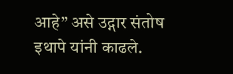आहे” असे उद्गार संतोष इथापे यांनी काढले.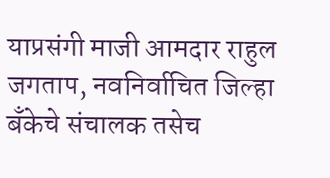याप्रसंगी माजी आमदार राहुल जगताप, नवनिर्वाचित जिल्हा बँकेचे संचालक तसेच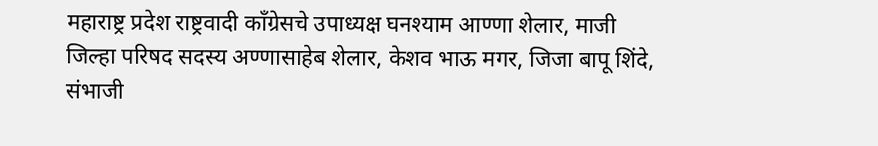महाराष्ट्र प्रदेश राष्ट्रवादी काँग्रेसचे उपाध्यक्ष घनश्याम आण्णा शेलार, माजी जिल्हा परिषद सदस्य अण्णासाहेब शेलार, केशव भाऊ मगर, जिजा बापू शिंदे, संभाजी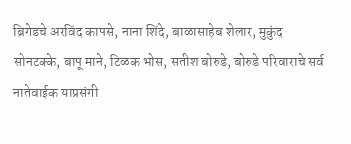ब्रिगेडचे अरविंद कापसे, नाना शिंदे, बाळासाहेब शेलार, मुकुंद सोनटक्के, बापू माने, टिळक भोस, सतीश बोरुडे, बोरुडे परिवाराचे सर्व नातेवाईक याप्रसंगी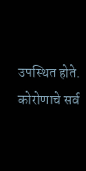उपस्थित होते. कोरोणाचे सर्व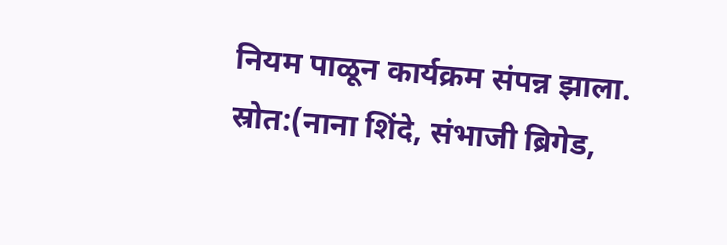नियम पाळून कार्यक्रम संपन्न झाला.
स्रोत:(नाना शिंदे, संभाजी ब्रिगेड,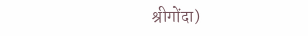श्रीगोंदा)